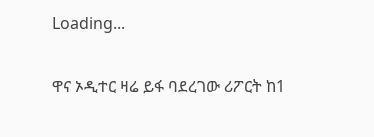Loading...

ዋና ኦዲተር ዛሬ ይፋ ባደረገው ሪፖርት ከ1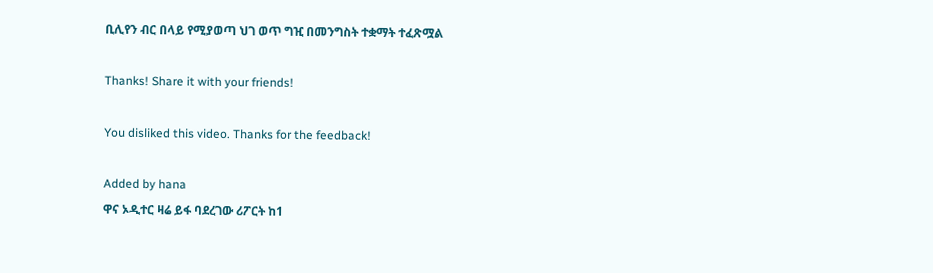ቢሊየን ብር በላይ የሚያወጣ ህገ ወጥ ግዢ በመንግስት ተቋማት ተፈጽሟል

Thanks! Share it with your friends!

You disliked this video. Thanks for the feedback!

Added by hana
ዋና ኦዲተር ዛሬ ይፋ ባደረገው ሪፖርት ከ1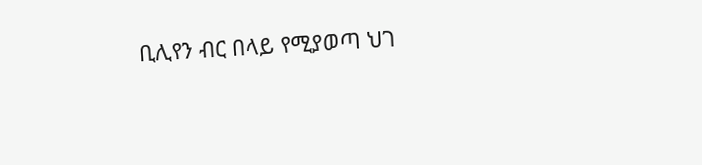ቢሊየን ብር በላይ የሚያወጣ ህገ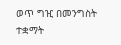ወጥ ግዢ በመንግስት ተቋማት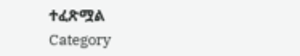ተፈጽሟል
Category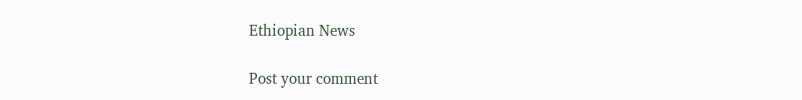Ethiopian News

Post your comment